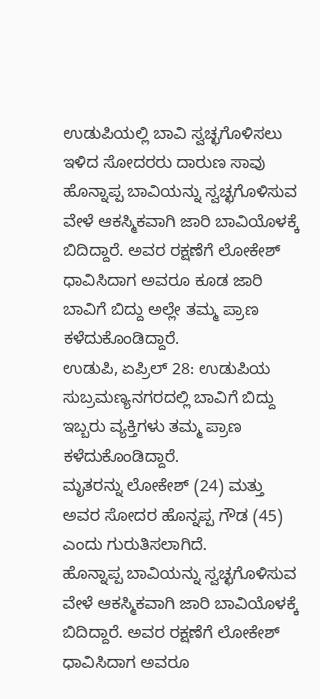ಉಡುಪಿಯಲ್ಲಿ ಬಾವಿ ಸ್ವಚ್ಛಗೊಳಿಸಲು ಇಳಿದ ಸೋದರರು ದಾರುಣ ಸಾವು
ಹೊನ್ನಾಪ್ಪ ಬಾವಿಯನ್ನು ಸ್ವಚ್ಛಗೊಳಿಸುವ ವೇಳೆ ಆಕಸ್ಮಿಕವಾಗಿ ಜಾರಿ ಬಾವಿಯೊಳಕ್ಕೆ ಬಿದಿದ್ದಾರೆ. ಅವರ ರಕ್ಷಣೆಗೆ ಲೋಕೇಶ್ ಧಾವಿಸಿದಾಗ ಅವರೂ ಕೂಡ ಜಾರಿ ಬಾವಿಗೆ ಬಿದ್ದು ಅಲ್ಲೇ ತಮ್ಮ ಪ್ರಾಣ ಕಳೆದುಕೊಂಡಿದ್ದಾರೆ.
ಉಡುಪಿ, ಏಪ್ರಿಲ್ 28: ಉಡುಪಿಯ ಸುಬ್ರಮಣ್ಯನಗರದಲ್ಲಿ ಬಾವಿಗೆ ಬಿದ್ದು ಇಬ್ಬರು ವ್ಯಕ್ತಿಗಳು ತಮ್ಮ ಪ್ರಾಣ ಕಳೆದುಕೊಂಡಿದ್ದಾರೆ.
ಮೃತರನ್ನು ಲೋಕೇಶ್ (24) ಮತ್ತು ಅವರ ಸೋದರ ಹೊನ್ನಪ್ಪ ಗೌಡ (45) ಎಂದು ಗುರುತಿಸಲಾಗಿದೆ.
ಹೊನ್ನಾಪ್ಪ ಬಾವಿಯನ್ನು ಸ್ವಚ್ಛಗೊಳಿಸುವ ವೇಳೆ ಆಕಸ್ಮಿಕವಾಗಿ ಜಾರಿ ಬಾವಿಯೊಳಕ್ಕೆ ಬಿದಿದ್ದಾರೆ. ಅವರ ರಕ್ಷಣೆಗೆ ಲೋಕೇಶ್ ಧಾವಿಸಿದಾಗ ಅವರೂ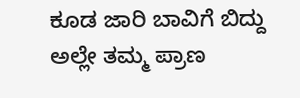ಕೂಡ ಜಾರಿ ಬಾವಿಗೆ ಬಿದ್ದು ಅಲ್ಲೇ ತಮ್ಮ ಪ್ರಾಣ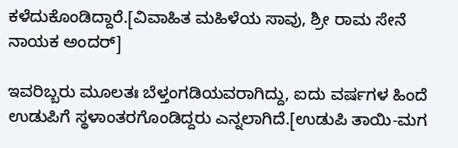ಕಳೆದುಕೊಂಡಿದ್ದಾರೆ.[ವಿವಾಹಿತ ಮಹಿಳೆಯ ಸಾವು, ಶ್ರೀ ರಾಮ ಸೇನೆ ನಾಯಕ ಅಂದರ್]

ಇವರಿಬ್ಬರು ಮೂಲತಃ ಬೆಳ್ತಂಗಡಿಯವರಾಗಿದ್ದು, ಐದು ವರ್ಷಗಳ ಹಿಂದೆ ಉಡುಪಿಗೆ ಸ್ಥಳಾಂತರಗೊಂಡಿದ್ದರು ಎನ್ನಲಾಗಿದೆ.[ಉಡುಪಿ ತಾಯಿ-ಮಗ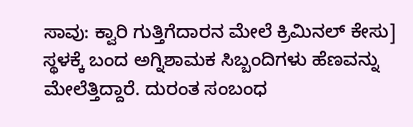ಸಾವು: ಕ್ವಾರಿ ಗುತ್ತಿಗೆದಾರನ ಮೇಲೆ ಕ್ರಿಮಿನಲ್ ಕೇಸು]
ಸ್ಥಳಕ್ಕೆ ಬಂದ ಅಗ್ನಿಶಾಮಕ ಸಿಬ್ಬಂದಿಗಳು ಹೆಣವನ್ನು ಮೇಲೆತ್ತಿದ್ದಾರೆ. ದುರಂತ ಸಂಬಂಧ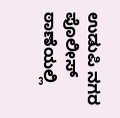ಉಡುಪಿ ನಗರ ಪೊಲೀಸ್ ಠಾಣೆಯಲ್ಲಿ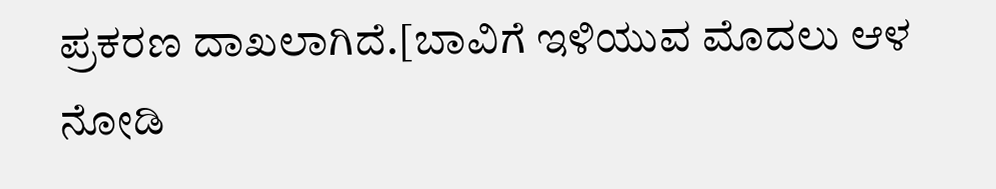ಪ್ರಕರಣ ದಾಖಲಾಗಿದೆ.[ಬಾವಿಗೆ ಇಳಿಯುವ ಮೊದಲು ಆಳ ನೋಡಿ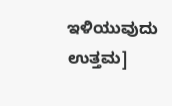ಇಳಿಯುವುದು ಉತ್ತಮ]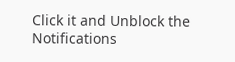Click it and Unblock the Notifications